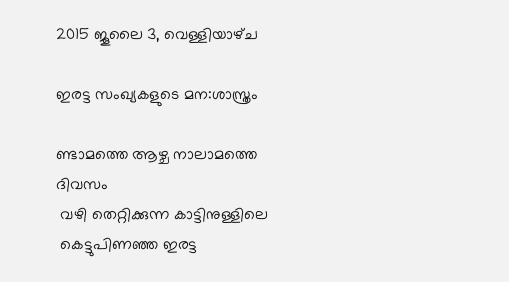2015 ജൂലൈ 3, വെള്ളിയാഴ്‌ച

ഇരട്ട സംഖ്യകളുടെ മന:ശാസ്ത്രം

ണ്ടാമത്തെ ആഴ്ച നാലാമത്തെ ദിവസം
 വഴി തെറ്റിക്കുന്ന കാട്ടിനുള്ളിലെ
 കെട്ടുപിണഞ്ഞ ഇരട്ട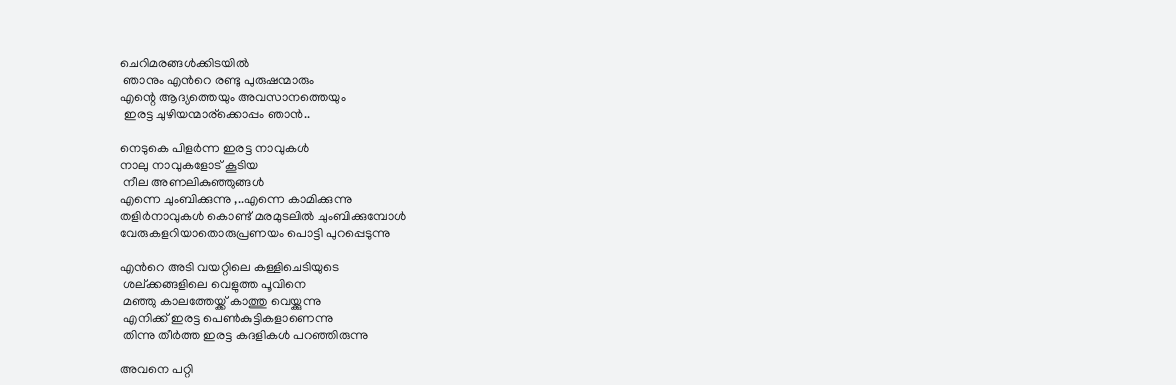ചെറിമരങ്ങള്‍ക്കിടയില്‍
 ഞാനും എന്‍റെ രണ്ടു പുരുഷന്മാരും
എന്റെ ആദ്യത്തെയും അവസാനത്തെയും
 ഇരട്ട ചുഴിയന്മാര്ക്കൊപ്പം ഞാന്‍..

നെടുകെ പിളര്‍ന്ന ഇരട്ട നാവുകള്‍
നാലു നാവുകളോട് കൂടിയ
 നീല അണലികുഞ്ഞുങ്ങള്‍
എന്നെ ചുംബിക്കുന്നു ,..എന്നെ കാമിക്കുന്നു
തളിര്‍നാവുകള്‍ കൊണ്ട് മരമുടലില്‍ ചുംബിക്കുമ്പോള്‍
വേരുകളറിയാതൊരുപ്രണയം പൊട്ടി പുറപ്പെടുന്നു

എന്‍റെ അടി വയറ്റിലെ കള്ളിചെടിയുടെ
 ശല്ക്കങ്ങളിലെ വെളുത്ത പൂവിനെ
 മഞ്ഞു കാലത്തേയ്ക്ക് കാത്തു വെയ്ക്കുന്നു
 എനിക്ക് ഇരട്ട പെണ്‍കുട്ടികളാണെന്നു
 തിന്നു തീര്‍ത്ത ഇരട്ട കദളികള്‍ പറഞ്ഞിരുന്നു

അവനെ പറ്റി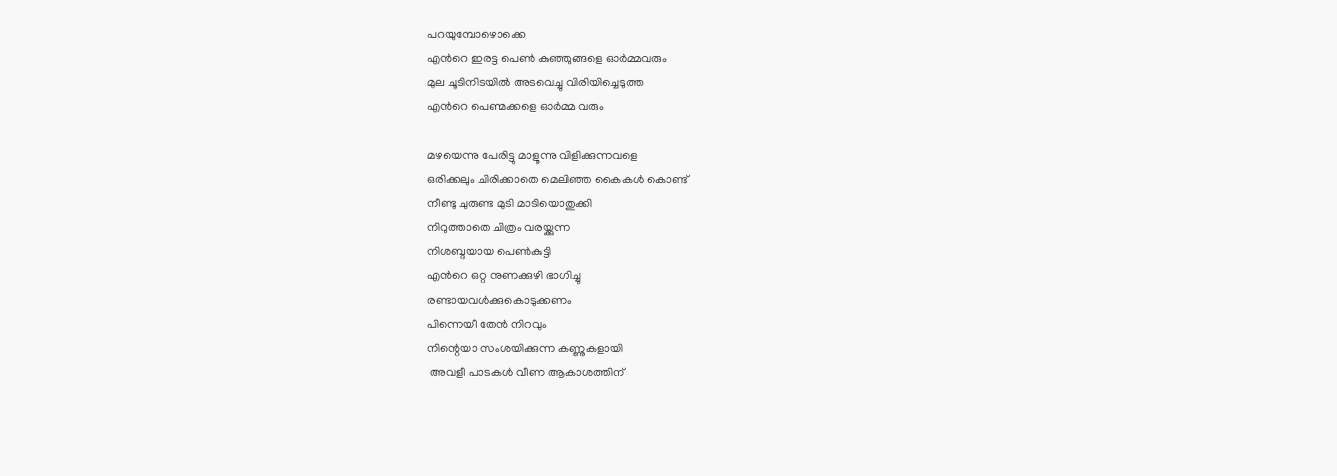പറയുമ്പോഴൊക്കെ
എന്‍റെ ഇരട്ട പെണ്‍ കുഞ്ഞുങ്ങളെ ഓര്‍മ്മവരും
മുല ചൂടിനിടയില്‍ അടവെച്ചു വിരിയിച്ചെടുത്ത
എന്‍റെ പെണ്മക്കളെ ഓര്‍മ്മ വരും

മഴയെന്നു പേരിട്ടു മാളൂന്നു വിളിക്കുന്നവളെ
ഒരിക്കലും ചിരിക്കാതെ മെലിഞ്ഞ കൈകള്‍ കൊണ്ട്
നീണ്ടു ചുരുണ്ട മുടി മാടിയൊതുക്കി
നിറുത്താതെ ചിത്രം വരയ്ക്കുന്ന
നിശബ്ദയായ പെണ്‍കുട്ടി
എന്‍റെ ഒറ്റ നുണക്കുഴി ഭാഗിച്ചു
രണ്ടായവള്‍ക്കുകൊടുക്കണം
പിന്നെയീ തേന്‍ നിറവും
നിന്റെയാ സംശയിക്കുന്ന കണ്ണുകളായി
 അവളീ പാടകള്‍ വീണ ആകാശത്തിന്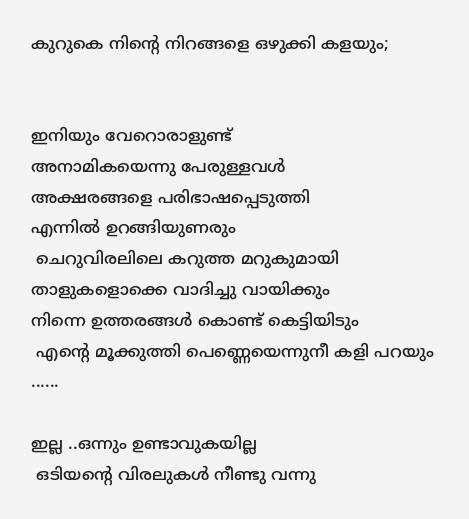കുറുകെ നിന്‍റെ നിറങ്ങളെ ഒഴുക്കി കളയും;


ഇനിയും വേറൊരാളുണ്ട്
അനാമികയെന്നു പേരുള്ളവള്‍
അക്ഷരങ്ങളെ പരിഭാഷപ്പെടുത്തി
എന്നില്‍ ഉറങ്ങിയുണരും
 ചെറുവിരലിലെ കറുത്ത മറുകുമായി
താളുകളൊക്കെ വാദിച്ചു വായിക്കും
നിന്നെ ഉത്തരങ്ങള്‍ കൊണ്ട് കെട്ടിയിടും
 എന്റെ മൂക്കുത്തി പെണ്ണെയെന്നുനീ കളി പറയും ......

ഇല്ല ..ഒന്നും ഉണ്ടാവുകയില്ല
 ഒടിയന്‍റെ വിരലുകള്‍ നീണ്ടു വന്നു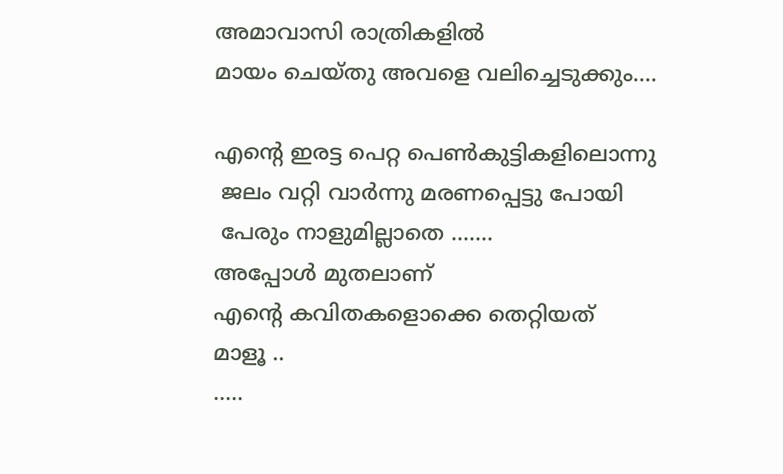അമാവാസി രാത്രികളില്‍
മായം ചെയ്തു അവളെ വലിച്ചെടുക്കും....

എന്റെ ഇരട്ട പെറ്റ പെണ്‍കുട്ടികളിലൊന്നു
 ജലം വറ്റി വാര്‍ന്നു മരണപ്പെട്ടു പോയി
 പേരും നാളുമില്ലാതെ .......
അപ്പോള്‍ മുതലാണ്
എന്റെ കവിതകളൊക്കെ തെറ്റിയത്
മാളൂ ..
.....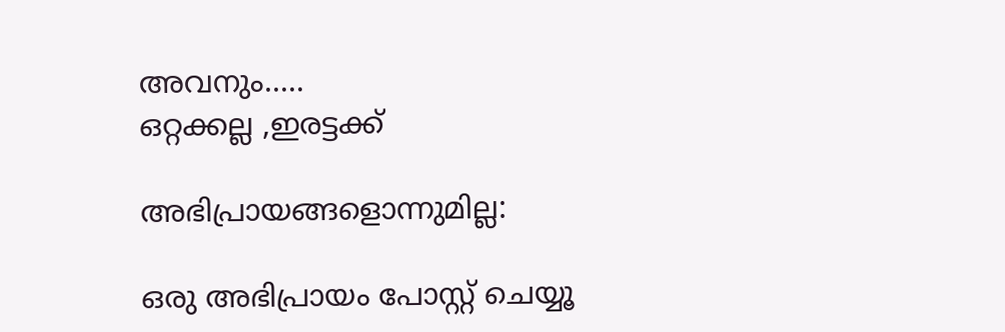അവനും.....
ഒറ്റക്കല്ല ,ഇരട്ടക്ക്

അഭിപ്രായങ്ങളൊന്നുമില്ല:

ഒരു അഭിപ്രായം പോസ്റ്റ് ചെയ്യൂ